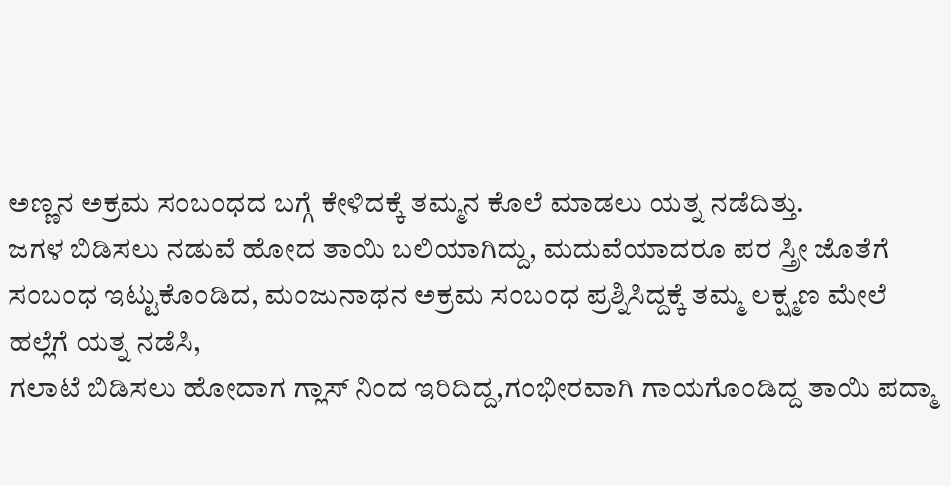ಅಣ್ಣನ ಅಕ್ರಮ ಸಂಬಂಧದ ಬಗ್ಗೆ ಕೇಳಿದಕ್ಕೆ ತಮ್ಮನ ಕೊಲೆ ಮಾಡಲು ಯತ್ನ ನಡೆದಿತ್ತು.
ಜಗಳ ಬಿಡಿಸಲು ನಡುವೆ ಹೋದ ತಾಯಿ ಬಲಿಯಾಗಿದ್ದು, ಮದುವೆಯಾದರೂ ಪರ ಸ್ತ್ರೀ ಜೊತೆಗೆ ಸಂಬಂಧ ಇಟ್ಟುಕೊಂಡಿದ, ಮಂಜುನಾಥನ ಅಕ್ರಮ ಸಂಬಂಧ ಪ್ರಶ್ನಿಸಿದ್ದಕ್ಕೆ ತಮ್ಮ ಲಕ್ಷ್ಮಣ ಮೇಲೆ ಹಲ್ಲೆಗೆ ಯತ್ನ ನಡೆಸಿ,
ಗಲಾಟೆ ಬಿಡಿಸಲು ಹೋದಾಗ ಗ್ಲಾಸ್ ನಿಂದ ಇರಿದಿದ್ದ,ಗಂಭೀರವಾಗಿ ಗಾಯಗೊಂಡಿದ್ದ ತಾಯಿ ಪದ್ಮಾ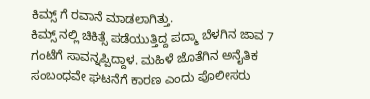ಕಿಮ್ಸ್ ಗೆ ರವಾನೆ ಮಾಡಲಾಗಿತ್ತು.
ಕಿಮ್ಸ್ ನಲ್ಲಿ ಚಿಕಿತ್ಸೆ ಪಡೆಯುತ್ತಿದ್ದ ಪದ್ಮಾ ಬೆಳಗಿನ ಜಾವ 7 ಗಂಟೆಗೆ ಸಾವನ್ನಪ್ಪಿದ್ದಾಳ. ಮಹಿಳೆ ಜೊತೆಗಿನ ಅನೈತಿಕ ಸಂಬಂಧವೇ ಘಟನೆಗೆ ಕಾರಣ ಎಂದು ಪೊಲೀಸರು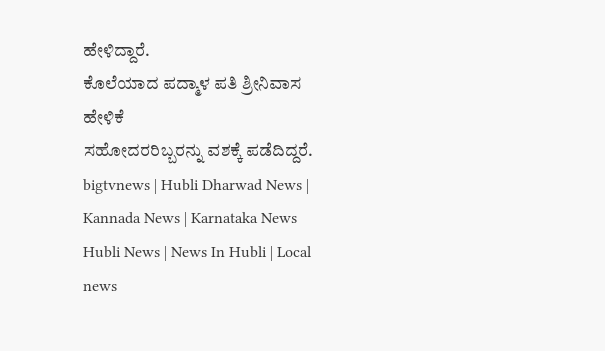ಹೇಳಿದ್ದಾರೆ.
ಕೊಲೆಯಾದ ಪದ್ಮಾಳ ಪತಿ ಶ್ರೀನಿವಾಸ ಹೇಳಿಕೆ
ಸಹೋದರರಿಬ್ಬರನ್ನು ವಶಕ್ಕೆ ಪಡೆದಿದ್ದರೆ.
bigtvnews | Hubli Dharwad News | Kannada News | Karnataka News Hubli News | News In Hubli | Local news